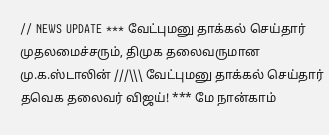// NEWS UPDATE *** வேட்புமனு தாக்கல் செய்தார் முதலமைச்சரும், திமுக தலைவருமான மு.க.ஸ்டாலின் ///\\\ வேட்புமனு தாக்கல் செய்தார் தவெக தலைவர் விஜய்! *** மே நான்காம்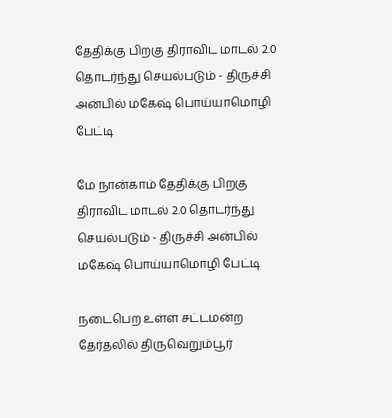தேதிக்கு பிறகு திராவிட மாடல் 2.0 தொடர்ந்து செயல்படும் - திருச்சி அன்பில் மகேஷ் பொய்யாமொழி பேட்டி

மே நான்காம் தேதிக்கு பிறகு திராவிட மாடல் 2.0 தொடர்ந்து செயல்படும் - திருச்சி அன்பில் மகேஷ் பொய்யாமொழி பேட்டி

நடைபெற உள்ள சட்டமன்ற தேர்தலில் திருவெறும்பூர்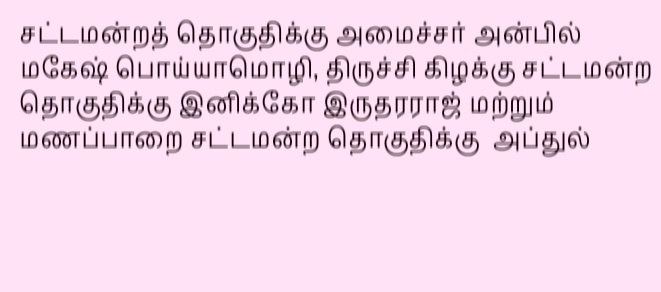சட்டமன்றத் தொகுதிக்கு அமைச்சர் அன்பில் மகேஷ் பொய்யாமொழி, திருச்சி கிழக்கு சட்டமன்ற தொகுதிக்கு இனிக்கோ இருதரராஜ் மற்றும் மணப்பாறை சட்டமன்ற தொகுதிக்கு  அப்துல்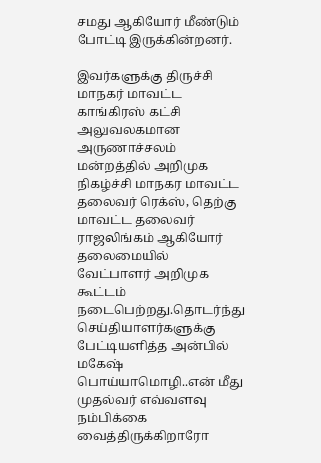சமது ஆகியோர் மீண்டும் போட்டி இருக்கின்றனர்.

இவர்களுக்கு திருச்சி மாநகர் மாவட்ட காங்கிரஸ் கட்சி  அலுவலகமான அருணாச்சலம் மன்றத்தில் அறிமுக நிகழ்ச்சி மாநகர மாவட்ட தலைவர் ரெக்ஸ், தெற்கு மாவட்ட தலைவர் ராஜலிங்கம் ஆகியோர் தலைமையில் வேட்பாளர் அறிமுக கூட்டம்  நடைபெற்றது.தொடர்ந்து செய்தியாளர்களுக்கு பேட்டியளித்த அன்பில் மகேஷ் பொய்யாமொழி..என் மீது முதல்வர் எவ்வளவு நம்பிக்கை வைத்திருக்கிறாரோ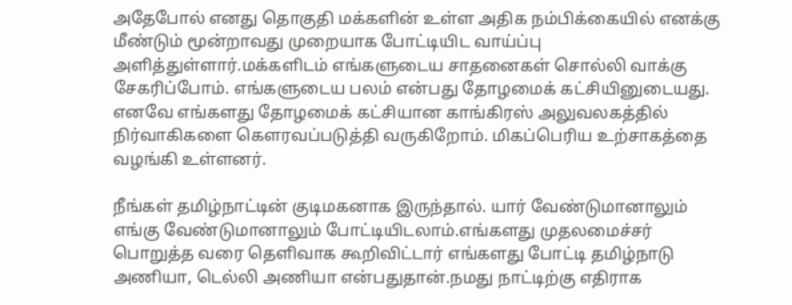அதேபோல் எனது தொகுதி மக்களின் உள்ள அதிக நம்பிக்கையில் எனக்கு மீண்டும் மூன்றாவது முறையாக போட்டியிட வாய்ப்பு அளித்துள்ளார்.மக்களிடம் எங்களுடைய சாதனைகள் சொல்லி வாக்கு சேகரிப்போம். எங்களுடைய பலம் என்பது தோழமைக் கட்சியினுடையது. எனவே எங்களது தோழமைக் கட்சியான காங்கிரஸ் அலுவலகத்தில் நிர்வாகிகளை கௌரவப்படுத்தி வருகிறோம். மிகப்பெரிய உற்சாகத்தை வழங்கி உள்ளனர்.

நீங்கள் தமிழ்நாட்டின் குடிமகனாக இருந்தால். யார் வேண்டுமானாலும் எங்கு வேண்டுமானாலும் போட்டியிடலாம்.எங்களது முதலமைச்சர் பொறுத்த வரை தெளிவாக கூறிவிட்டார் எங்களது போட்டி தமிழ்நாடு அணியா, டெல்லி அணியா என்பதுதான்.நமது நாட்டிற்கு எதிராக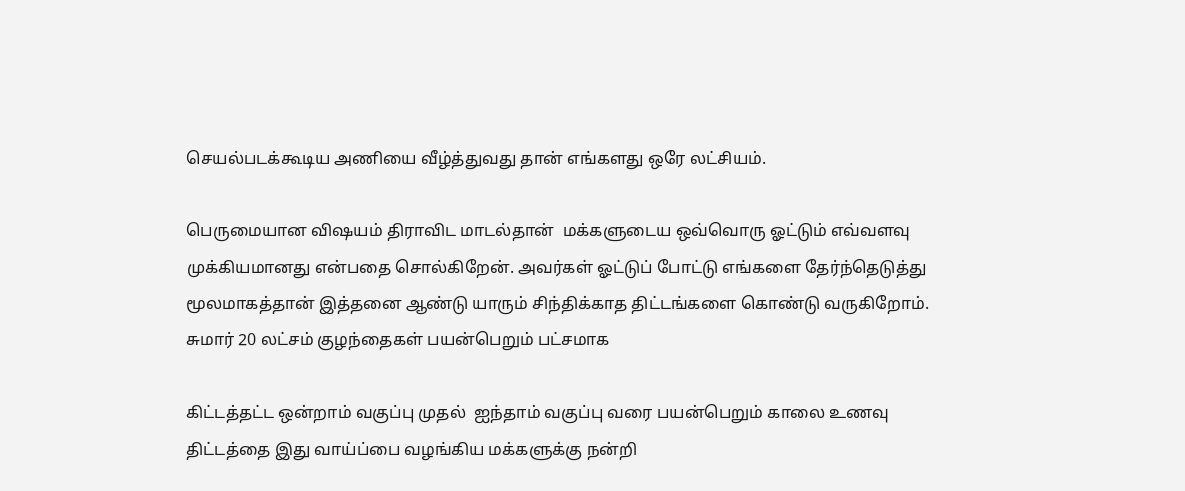செயல்படக்கூடிய அணியை வீழ்த்துவது தான் எங்களது ஒரே லட்சியம்.

பெருமையான விஷயம் திராவிட மாடல்தான்  மக்களுடைய ஒவ்வொரு ஓட்டும் எவ்வளவு முக்கியமானது என்பதை சொல்கிறேன். அவர்கள் ஓட்டுப் போட்டு எங்களை தேர்ந்தெடுத்து மூலமாகத்தான் இத்தனை ஆண்டு யாரும் சிந்திக்காத திட்டங்களை கொண்டு வருகிறோம். சுமார் 20 லட்சம் குழந்தைகள் பயன்பெறும் பட்சமாக

கிட்டத்தட்ட ஒன்றாம் வகுப்பு முதல்  ஐந்தாம் வகுப்பு வரை பயன்பெறும் காலை உணவு திட்டத்தை இது வாய்ப்பை வழங்கிய மக்களுக்கு நன்றி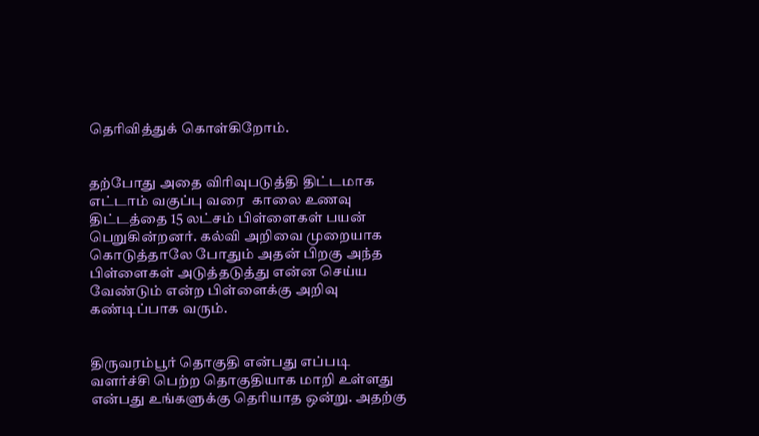தெரிவித்துக் கொள்கிறோம்.


தற்போது அதை விரிவுபடுத்தி திட்டமாக எட்டாம் வகுப்பு வரை  காலை உணவு திட்டத்தை 15 லட்சம் பிள்ளைகள் பயன் பெறுகின்றனர். கல்வி அறிவை முறையாக கொடுத்தாலே போதும் அதன் பிறகு அந்த பிள்ளைகள் அடுத்தடுத்து என்ன செய்ய வேண்டும் என்ற பிள்ளைக்கு அறிவு கண்டிப்பாக வரும்.


திருவரம்பூர் தொகுதி என்பது எப்படி வளர்ச்சி பெற்ற தொகுதியாக மாறி உள்ளது என்பது உங்களுக்கு தெரியாத ஒன்று. அதற்கு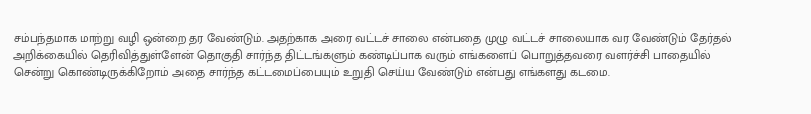சம்பந்தமாக மாற்று வழி ஒன்றை தர வேண்டும். அதற்காக அரை வட்டச் சாலை என்பதை முழு வட்டச் சாலையாக வர வேண்டும் தேர்தல் அறிக்கையில் தெரிவித்துள்ளேன் தொகுதி சார்ந்த திட்டங்களும் கண்டிப்பாக வரும் எங்களைப் பொறுத்தவரை வளர்ச்சி பாதையில்  சென்று கொண்டிருக்கிறோம் அதை சார்ந்த கட்டமைப்பையும் உறுதி செய்ய வேண்டும் என்பது எங்களது கடமை.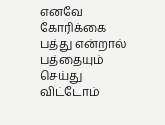எனவே கோரிக்கை பத்து என்றால் பத்தையும் செய்து விட்டோம்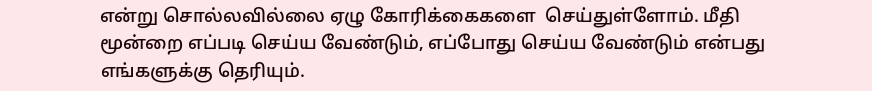என்று சொல்லவில்லை ஏழு கோரிக்கைகளை  செய்துள்ளோம். மீதி மூன்றை எப்படி செய்ய வேண்டும், எப்போது செய்ய வேண்டும் என்பது எங்களுக்கு தெரியும்.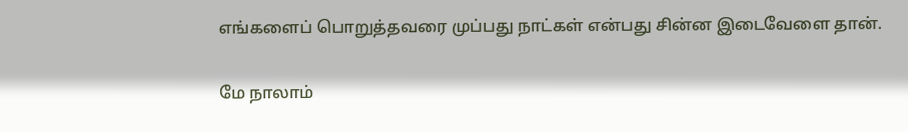எங்களைப் பொறுத்தவரை முப்பது நாட்கள் என்பது சின்ன இடைவேளை தான்.

மே நாலாம்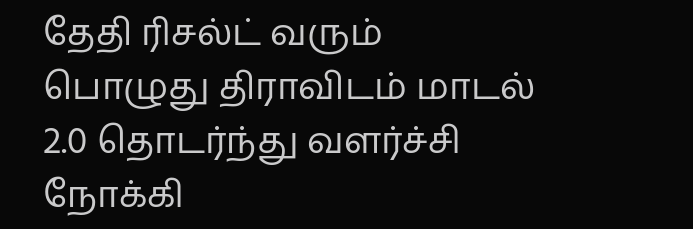தேதி ரிசல்ட் வரும் பொழுது திராவிடம் மாடல் 2.0 தொடர்ந்து வளர்ச்சி நோக்கி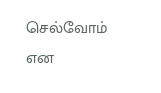செல்வோம் என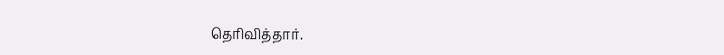தெரிவித்தார்.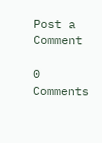Post a Comment

0 Comments